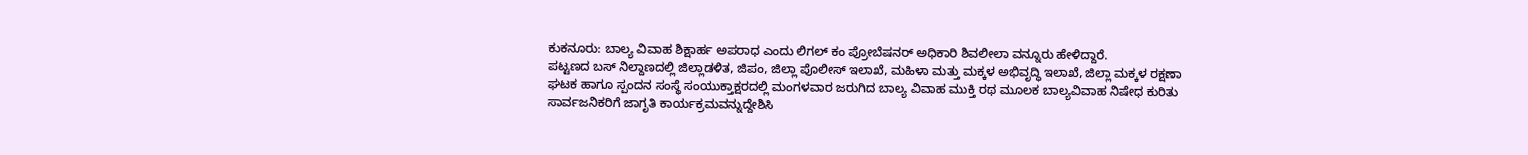ಕುಕನೂರು: ಬಾಲ್ಯ ವಿವಾಹ ಶಿಕ್ಷಾರ್ಹ ಅಪರಾಧ ಎಂದು ಲಿಗಲ್ ಕಂ ಪ್ರೋಬೆಷನರ್ ಅಧಿಕಾರಿ ಶಿವಲೀಲಾ ವನ್ನೂರು ಹೇಳಿದ್ದಾರೆ.
ಪಟ್ಟಣದ ಬಸ್ ನಿಲ್ದಾಣದಲ್ಲಿ ಜಿಲ್ಲಾಡಳಿತ, ಜಿಪಂ, ಜಿಲ್ಲಾ ಪೊಲೀಸ್ ಇಲಾಖೆ, ಮಹಿಳಾ ಮತ್ತು ಮಕ್ಕಳ ಅಭಿವೃದ್ಧಿ ಇಲಾಖೆ, ಜಿಲ್ಲಾ ಮಕ್ಕಳ ರಕ್ಷಣಾ ಘಟಕ ಹಾಗೂ ಸ್ಪಂದನ ಸಂಸ್ಥೆ ಸಂಯುಕ್ತಾಕ್ಷರದಲ್ಲಿ ಮಂಗಳವಾರ ಜರುಗಿದ ಬಾಲ್ಯ ವಿವಾಹ ಮುಕ್ತಿ ರಥ ಮೂಲಕ ಬಾಲ್ಯವಿವಾಹ ನಿಷೇಧ ಕುರಿತು ಸಾರ್ವಜನಿಕರಿಗೆ ಜಾಗೃತಿ ಕಾರ್ಯಕ್ರಮವನ್ನುದ್ದೇಶಿಸಿ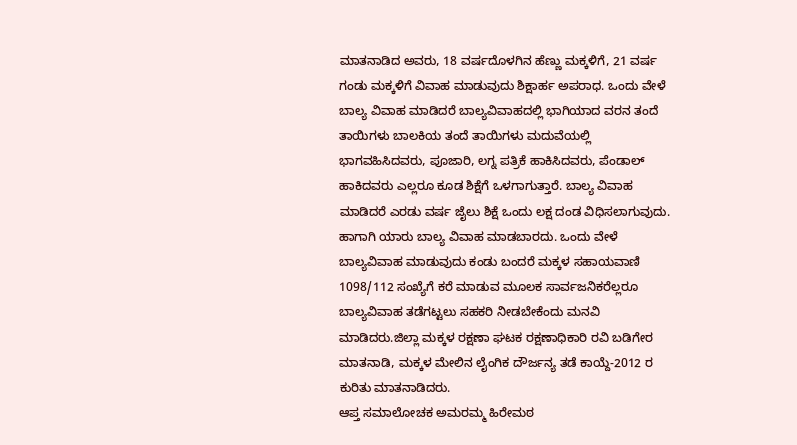ಮಾತನಾಡಿದ ಅವರು, 18 ವರ್ಷದೊಳಗಿನ ಹೆಣ್ಣು ಮಕ್ಕಳಿಗೆ, 21 ವರ್ಷ ಗಂಡು ಮಕ್ಕಳಿಗೆ ವಿವಾಹ ಮಾಡುವುದು ಶಿಕ್ಷಾರ್ಹ ಅಪರಾಧ. ಒಂದು ವೇಳೆ ಬಾಲ್ಯ ವಿವಾಹ ಮಾಡಿದರೆ ಬಾಲ್ಯವಿವಾಹದಲ್ಲಿ ಭಾಗಿಯಾದ ವರನ ತಂದೆ ತಾಯಿಗಳು ಬಾಲಕಿಯ ತಂದೆ ತಾಯಿಗಳು ಮದುವೆಯಲ್ಲಿ ಭಾಗವಹಿಸಿದವರು, ಪೂಜಾರಿ, ಲಗ್ನ ಪತ್ರಿಕೆ ಹಾಕಿಸಿದವರು, ಪೆಂಡಾಲ್ ಹಾಕಿದವರು ಎಲ್ಲರೂ ಕೂಡ ಶಿಕ್ಷೆಗೆ ಒಳಗಾಗುತ್ತಾರೆ. ಬಾಲ್ಯ ವಿವಾಹ ಮಾಡಿದರೆ ಎರಡು ವರ್ಷ ಜೈಲು ಶಿಕ್ಷೆ ಒಂದು ಲಕ್ಷ ದಂಡ ವಿಧಿಸಲಾಗುವುದು. ಹಾಗಾಗಿ ಯಾರು ಬಾಲ್ಯ ವಿವಾಹ ಮಾಡಬಾರದು. ಒಂದು ವೇಳೆ ಬಾಲ್ಯವಿವಾಹ ಮಾಡುವುದು ಕಂಡು ಬಂದರೆ ಮಕ್ಕಳ ಸಹಾಯವಾಣಿ 1098/112 ಸಂಖ್ಯೆಗೆ ಕರೆ ಮಾಡುವ ಮೂಲಕ ಸಾರ್ವಜನಿಕರೆಲ್ಲರೂ ಬಾಲ್ಯವಿವಾಹ ತಡೆಗಟ್ಟಲು ಸಹಕರಿ ನೀಡಬೇಕೆಂದು ಮನವಿ ಮಾಡಿದರು.ಜಿಲ್ಲಾ ಮಕ್ಕಳ ರಕ್ಷಣಾ ಘಟಕ ರಕ್ಷಣಾಧಿಕಾರಿ ರವಿ ಬಡಿಗೇರ ಮಾತನಾಡಿ, ಮಕ್ಕಳ ಮೇಲಿನ ಲೈಂಗಿಕ ದೌರ್ಜನ್ಯ ತಡೆ ಕಾಯ್ದೆ-2012 ರ ಕುರಿತು ಮಾತನಾಡಿದರು.
ಆಪ್ತ ಸಮಾಲೋಚಕ ಅಮರಮ್ಮ ಹಿರೇಮಠ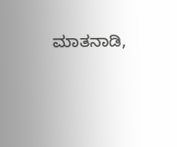ಮಾತನಾಡಿ,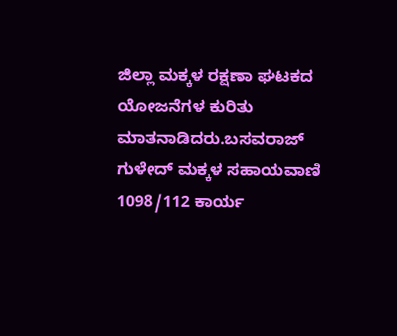ಜಿಲ್ಲಾ ಮಕ್ಕಳ ರಕ್ಷಣಾ ಘಟಕದ ಯೋಜನೆಗಳ ಕುರಿತು ಮಾತನಾಡಿದರು.ಬಸವರಾಜ್ ಗುಳೇದ್ ಮಕ್ಕಳ ಸಹಾಯವಾಣಿ 1098/112 ಕಾರ್ಯ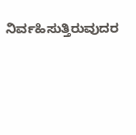ನಿರ್ವಹಿಸುತ್ತಿರುವುದರ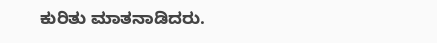ಕುರಿತು ಮಾತನಾಡಿದರು.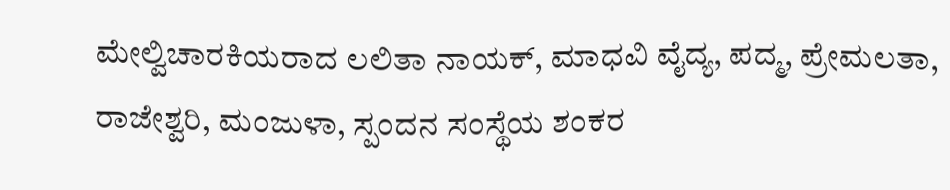ಮೇಲ್ವಿಚಾರಕಿಯರಾದ ಲಲಿತಾ ನಾಯಕ್, ಮಾಧವಿ ವೈದ್ಯ, ಪದ್ಮ, ಪ್ರೇಮಲತಾ, ರಾಜೇಶ್ವರಿ, ಮಂಜುಳಾ, ಸ್ಪಂದನ ಸಂಸ್ಥೆಯ ಶಂಕರ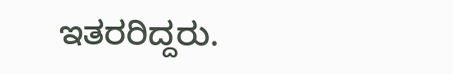ಇತರರಿದ್ದರು.